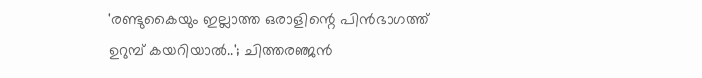'രണ്ടുകൈയും ഇല്ലാത്ത ഒരാളിന്റെ പിൻഭാഗത്ത് ഉറുമ്പ് കയറിയാൽ..'; ചിത്തരഞ്ജൻ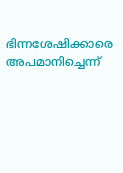ഭിന്നശേഷിക്കാരെ അപമാനിച്ചെന്ന്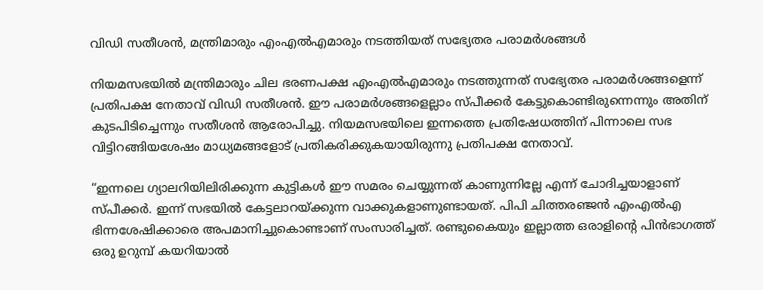വിഡി സതീശൻ, മന്ത്രിമാരും എംഎൽഎമാരും നടത്തിയത് സഭ്യേതര പരാമർശങ്ങൾ

നിയമസഭയിൽ മന്ത്രിമാരും ചില ഭരണപക്ഷ എംഎൽഎമാരും നടത്തുന്നത് സഭ്യേതര പരാമർശങ്ങളെന്ന് പ്രതിപക്ഷ നേതാവ് വിഡി സതീശൻ. ഈ പരാമർശങ്ങളെല്ലാം സ്പീക്കർ കേട്ടുകൊണ്ടിരുന്നെന്നും അതിന് കുടപിടിച്ചെന്നും സതീശൻ ആരോപിച്ചു. നിയമസഭയിലെ ഇന്നത്തെ പ്രതിഷേധത്തിന് പിന്നാലെ സഭ വിട്ടിറങ്ങിയശേഷം മാധ്യമങ്ങളോട് പ്രതികരിക്കുകയായിരുന്നു പ്രതിപക്ഷ നേതാവ്.

“ഇന്നലെ ഗ്യാലറിയിലിരിക്കുന്ന കുട്ടികൾ ഈ സമരം ചെയ്യുന്നത് കാണുന്നില്ലേ എന്ന് ചോദിച്ചയാളാണ് സ്‌പീക്കർ. ഇന്ന് സഭയിൽ കേട്ടലാറയ്ക്കുന്ന വാക്കുകളാണുണ്ടായത്. പിപി ചിത്തരഞ്ജൻ എംഎൽഎ ഭിന്നശേഷിക്കാരെ അപമാനിച്ചുകൊണ്ടാണ് സംസാരിച്ചത്. രണ്ടുകൈയും ഇല്ലാത്ത ഒരാളിന്റെ പിൻഭാഗത്ത് ഒരു ഉറുമ്പ് കയറിയാൽ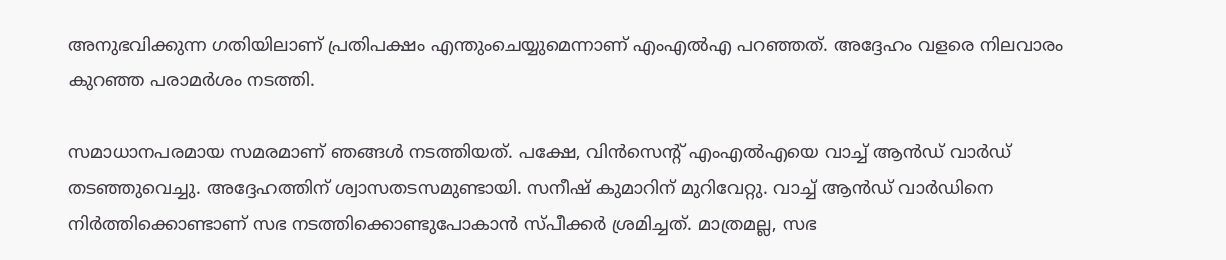അനുഭവിക്കുന്ന ഗതിയിലാണ് പ്രതിപക്ഷം എന്തുംചെയ്യുമെന്നാണ് എംഎൽഎ പറഞ്ഞത്. അദ്ദേഹം വളരെ നിലവാരം കുറഞ്ഞ പരാമർശം നടത്തി.

സമാധാനപരമായ സമരമാണ് ഞങ്ങൾ നടത്തിയത്. പക്ഷേ, വിൻസെന്റ് എംഎൽഎയെ വാച്ച് ആൻഡ് വാർഡ് തടഞ്ഞുവെച്ചു. അദ്ദേഹത്തിന് ശ്വാസതടസമുണ്ടായി. സനീഷ്‌ കുമാറിന് മുറിവേറ്റു. വാച്ച് ആൻഡ് വാർഡിനെ നിർത്തിക്കൊണ്ടാണ് സഭ നടത്തിക്കൊണ്ടുപോകാൻ സ്പീക്കർ ശ്രമിച്ചത്. മാത്രമല്ല, സഭ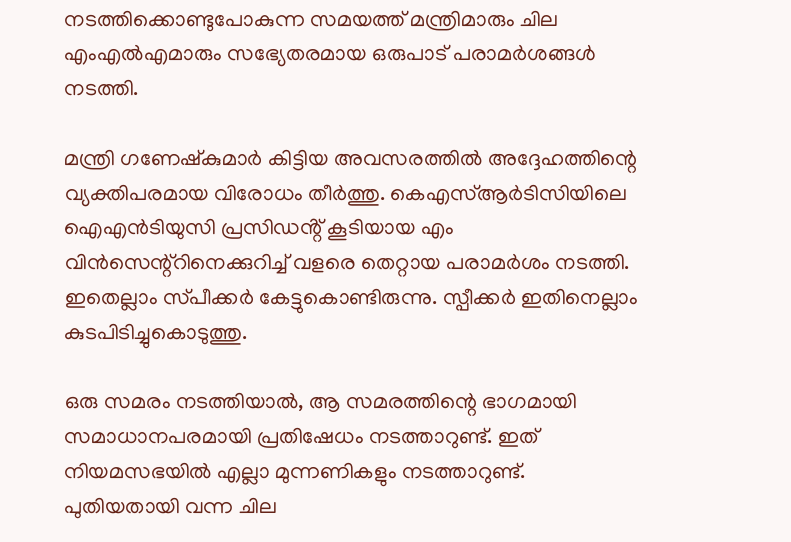നടത്തിക്കൊണ്ടുപോകുന്ന സമയത്ത് മന്ത്രിമാരും ചില എംഎൽഎമാരും സഭ്യേതരമായ ഒരുപാട് പരാമർശങ്ങൾ നടത്തി.

മന്ത്രി ഗണേഷ്കുമാർ കിട്ടിയ അവസരത്തിൽ അദ്ദേഹത്തിന്റെ വ്യക്തിപരമായ വിരോധം തീർത്തു. കെഎസ്ആർടിസിയിലെ ഐഎൻടിയുസി പ്രസിഡൻ്റ് കൂടിയായ എം വിൻസെന്റ്റിനെക്കുറിച്ച് വളരെ തെറ്റായ പരാമർശം നടത്തി. ഇതെല്ലാം സ്‌പീക്കർ കേട്ടുകൊണ്ടിരുന്നു. സ്പീക്കർ ഇതിനെല്ലാം കുടപിടിച്ചുകൊടുത്തു.

ഒരു സമരം നടത്തിയാൽ, ആ സമരത്തിന്റെ ഭാഗമായി സമാധാനപരമായി പ്രതിഷേധം നടത്താറുണ്ട്. ഇത് നിയമസഭയിൽ എല്ലാ മുന്നണികളും നടത്താറുണ്ട്. പുതിയതായി വന്ന ചില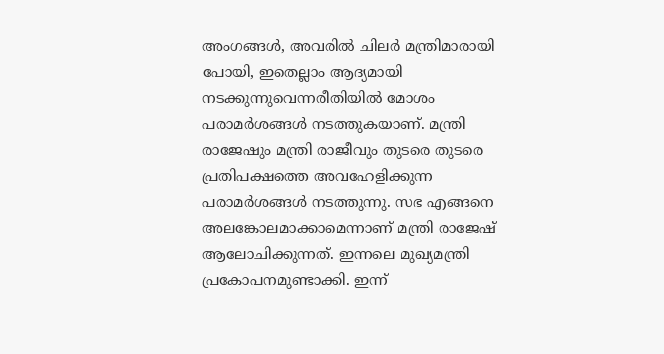അംഗങ്ങൾ, അവരിൽ ചിലർ മന്ത്രിമാരായി പോയി, ഇതെല്ലാം ആദ്യമായി നടക്കുന്നുവെന്നരീതിയിൽ മോശം പരാമർശങ്ങൾ നടത്തുകയാണ്. മന്ത്രി രാജേഷും മന്ത്രി രാജീവും തുടരെ തുടരെ പ്രതിപക്ഷത്തെ അവഹേളിക്കുന്ന പരാമർശങ്ങൾ നടത്തുന്നു. സഭ എങ്ങനെ അലങ്കോലമാക്കാമെന്നാണ് മന്ത്രി രാജേഷ് ആലോചിക്കുന്നത്. ഇന്നലെ മുഖ്യമന്ത്രി പ്രകോപനമുണ്ടാക്കി. ഇന്ന്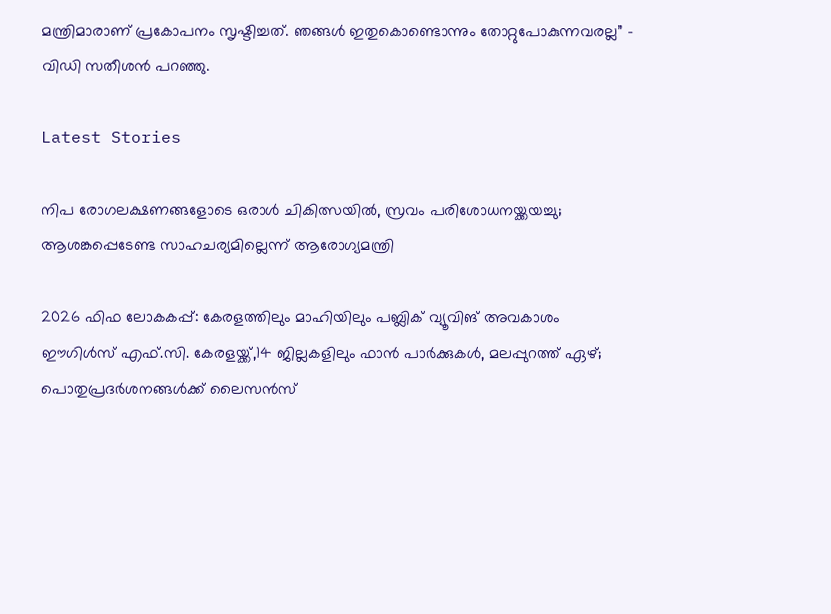മന്ത്രിമാരാണ് പ്രകോപനം സൃഷ്ടിച്ചത്. ഞങ്ങൾ ഇതുകൊണ്ടൊന്നും തോറ്റുപോകുന്നവരല്ല” – വിഡി സതീശൻ പറഞ്ഞു.

Latest Stories

നിപ രോഗലക്ഷണങ്ങളോടെ ഒരാള്‍ ചികിത്സയില്‍, സ്രവം പരിശോധനയ്ക്കയച്ചു; ആശങ്കപ്പെടേണ്ട സാഹചര്യമില്ലെന്ന് ആരോഗ്യമന്ത്രി

2026 ഫിഫ ലോകകപ്പ്: കേരളത്തിലും മാഹിയിലും പബ്ലിക് വ്യൂവിങ് അവകാശം ഈഗിൾസ് എഫ്.സി. കേരളയ്ക്ക്,14 ജില്ലകളിലും ഫാൻ പാർക്കുകൾ, മലപ്പുറത്ത് ഏഴ്; പൊതുപ്രദർശനങ്ങൾക്ക് ലൈസൻസ്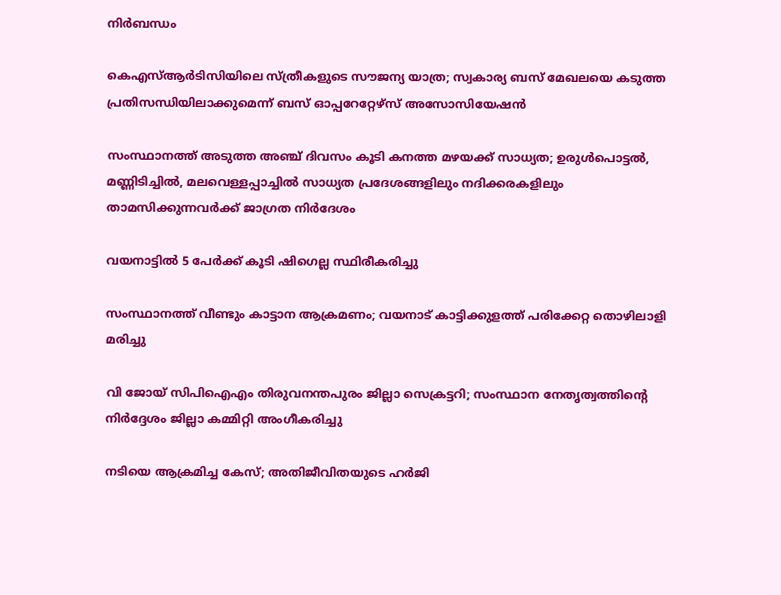നിർബന്ധം

കെഎസ്ആർടിസിയിലെ സ്ത്രീകളുടെ സൗജന്യ യാത്ര; സ്വകാര്യ ബസ് മേഖലയെ കടുത്ത പ്രതിസന്ധിയിലാക്കുമെന്ന് ബസ് ഓപ്പറേറ്റേഴ്സ് അസോസിയേഷൻ

സംസ്ഥാനത്ത് അടുത്ത അഞ്ച് ദിവസം കൂടി കനത്ത മഴയക്ക് സാധ്യത; ഉരുള്‍പൊട്ടല്‍, മണ്ണിടിച്ചില്‍, മലവെള്ളപ്പാച്ചില്‍ സാധ്യത പ്രദേശങ്ങളിലും നദിക്കരകളിലും താമസിക്കുന്നവര്‍ക്ക് ജാഗ്രത നിര്‍ദേശം

വയനാട്ടിൽ 5 പേർക്ക് കൂടി ഷിഗെല്ല സ്ഥിരീകരിച്ചു

സംസ്ഥാനത്ത് വീണ്ടും കാട്ടാന ആക്രമണം; വയനാട് കാട്ടിക്കുളത്ത് പരിക്കേറ്റ തൊഴിലാളി മരിച്ചു

വി ജോയ് സിപിഐഎം തിരുവനന്തപുരം ജില്ലാ സെക്രട്ടറി; സംസ്ഥാന നേതൃത്വത്തിന്റെ നിര്‍ദ്ദേശം ജില്ലാ കമ്മിറ്റി അംഗീകരിച്ചു

നടിയെ ആക്രമിച്ച കേസ്; അതിജീവിതയുടെ ഹർജി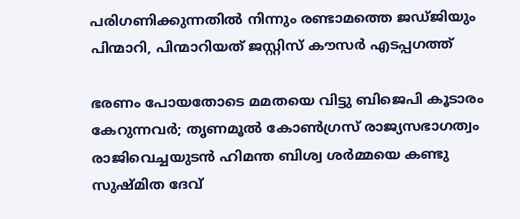പരിഗണിക്കുന്നതിൽ നിന്നും രണ്ടാമത്തെ ജഡ്ജിയും പിന്മാറി, പിന്മാറിയത് ജസ്റ്റിസ് കൗസര്‍ എടപ്പഗത്ത്

ഭരണം പോയതോടെ മമതയെ വിട്ടു ബിജെപി കൂടാരം കേറുന്നവര്‍; തൃണമൂല്‍ കോണ്‍ഗ്രസ് രാജ്യസഭാഗത്വം രാജിവെച്ചയുടന്‍ ഹിമന്ത ബിശ്വ ശര്‍മ്മയെ കണ്ടു സുഷ്മിത ദേവ്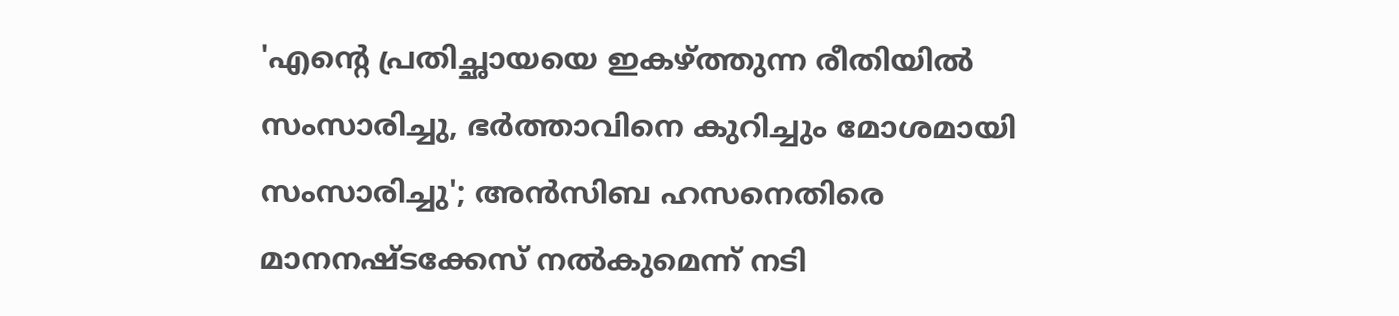'എന്റെ പ്രതിച്ഛായയെ ഇകഴ്ത്തുന്ന രീതിയില്‍ സംസാരിച്ചു, ഭര്‍ത്താവിനെ കുറിച്ചും മോശമായി സംസാരിച്ചു'; അന്‍സിബ ഹസനെതിരെ മാനനഷ്ടക്കേസ് നല്‍കുമെന്ന് നടി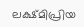ലക്ഷ്മിപ്രിയ